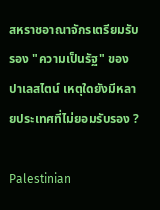สหราชอาณาจักรเตรียมรับรอง "ความเป็นรัฐ" ของปาเลสไตน์ เหตุใดยังมีหลายประเทศที่ไม่ยอมรับรอง ?

Palestinian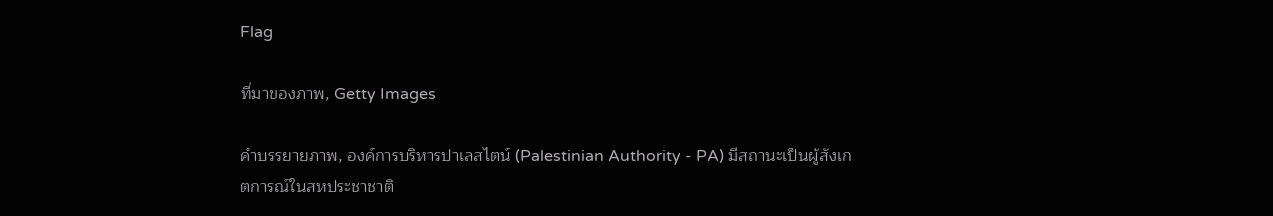Flag

ที่มาของภาพ, Getty Images

คำบรรยายภาพ, องค์การบริหารปาเลสไตน์ (Palestinian Authority - PA) มีสถานะเป็นผู้สังเกตการณ์ในสหประชาชาติ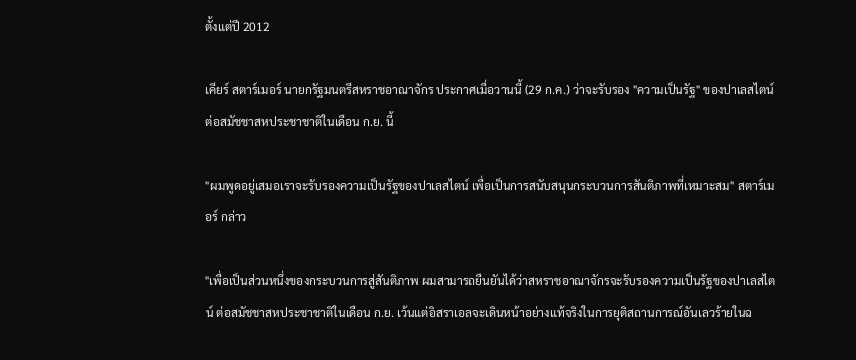ตั้งแต่ปี 2012

เคียร์ สตาร์เมอร์ นายกรัฐมนตรีสหราชอาณาจักร ประกาศเมื่อวานนี้ (29 ก.ค.) ว่าจะรับรอง "ความเป็นรัฐ" ของปาเลสไตน์ต่อสมัชชาสหประชาชาติในเดือน ก.ย. นี้

"ผมพูดอยู่เสมอเราจะรับรองความเป็นรัฐของปาเลสไตน์ เพื่อเป็นการสนับสนุนกระบวนการสันติภาพที่เหมาะสม" สตาร์เมอร์ กล่าว

"เพื่อเป็นส่วนหนึ่งของกระบวนการสู่สันติภาพ ผมสามารถยืนยันได้ว่าสหราชอาณาจักรจะรับรองความเป็นรัฐของปาเลสไตน์ ต่อสมัชชาสหประชาชาติในเดือน ก.ย. เว้นแต่อิสราเอลจะเดินหน้าอย่างแท้จริงในการยุติสถานการณ์อันเลวร้ายในฉ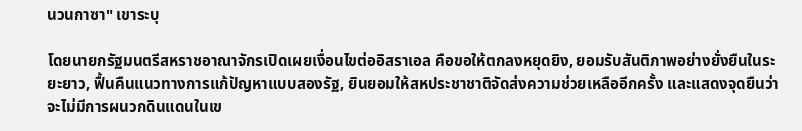นวนกาซา" เขาระบุ

โดยนายกรัฐมนตรีสหราชอาณาจักรเปิดเผยเงื่อนไขต่ออิสราเอล คือขอให้ตกลงหยุดยิง, ยอมรับสันติภาพอย่างยั่งยืนในระยะยาว, ฟื้นคืนแนวทางการแก้ปัญหาแบบสองรัฐ, ยินยอมให้สหประชาชาติจัดส่งความช่วยเหลืออีกครั้ง และแสดงจุดยืนว่าจะไม่มีการผนวกดินแดนในเข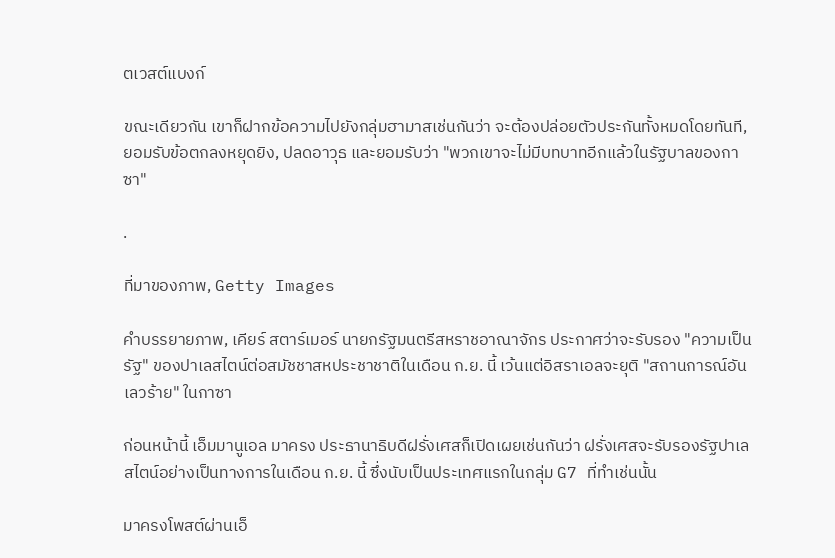ตเวสต์แบงก์

ขณะเดียวกัน เขาก็ฝากข้อความไปยังกลุ่มฮามาสเช่นกันว่า จะต้องปล่อยตัวประกันทั้งหมดโดยทันที, ยอมรับข้อตกลงหยุดยิง, ปลดอาวุธ และยอมรับว่า "พวกเขาจะไม่มีบทบาทอีกแล้วในรัฐบาลของกาซา"

.

ที่มาของภาพ, Getty Images

คำบรรยายภาพ, เคียร์ สตาร์เมอร์ นายกรัฐมนตรีสหราชอาณาจักร ประกาศว่าจะรับรอง "ความเป็นรัฐ" ของปาเลสไตน์ต่อสมัชชาสหประชาชาติในเดือน ก.ย. นี้ เว้นแต่อิสราเอลจะยุติ "สถานการณ์อันเลวร้าย" ในกาซา

ก่อนหน้านี้ เอ็มมานูเอล มาครง ประธานาธิบดีฝรั่งเศสก็เปิดเผยเช่นกันว่า ฝรั่งเศสจะรับรองรัฐปาเลสไตน์อย่างเป็นทางการในเดือน ก.ย. นี้ ซึ่งนับเป็นประเทศแรกในกลุ่ม G7 ที่ทำเช่นนั้น

มาครงโพสต์ผ่านเอ็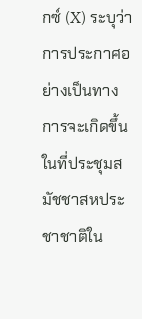กซ์ (X) ระบุว่า การประกาศอย่างเป็นทางการจะเกิดขึ้นในที่ประชุมสมัชชาสหประชาชาติใน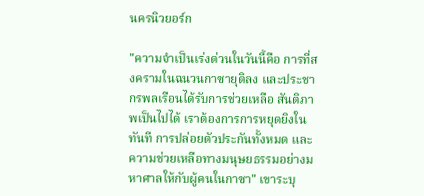นครนิวยอร์ก

"ความจำเป็นเร่งด่วนในวันนี้คือ การที่สงครามในฉนวนกาซายุติลง และประชากรพลเรือนได้รับการช่วยเหลือ สันติภาพเป็นไปได้ เราต้องการการหยุดยิงในทันที การปล่อยตัวประกันทั้งหมด และความช่วยเหลือทางมนุษยธรรมอย่างมหาศาลให้กับผู้คนในกาซา" เขาระบุ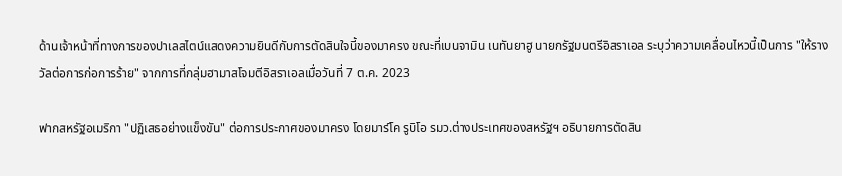ด้านเจ้าหน้าที่ทางการของปาเลสไตน์แสดงความยินดีกับการตัดสินใจนี้ของมาครง ขณะที่เบนจามิน เนทันยาฮู นายกรัฐมนตรีอิสราเอล ระบุว่าความเคลื่อนไหวนี้เป็นการ "ให้รางวัลต่อการก่อการร้าย" จากการที่กลุ่มฮามาสโจมตีอิสราเอลเมื่อวันที่ 7 ต.ค. 2023

ฟากสหรัฐอเมริกา "ปฏิเสธอย่างแข็งขัน" ต่อการประกาศของมาครง โดยมาร์โค รูบิโอ รมว.ต่างประเทศของสหรัฐฯ อธิบายการตัดสิน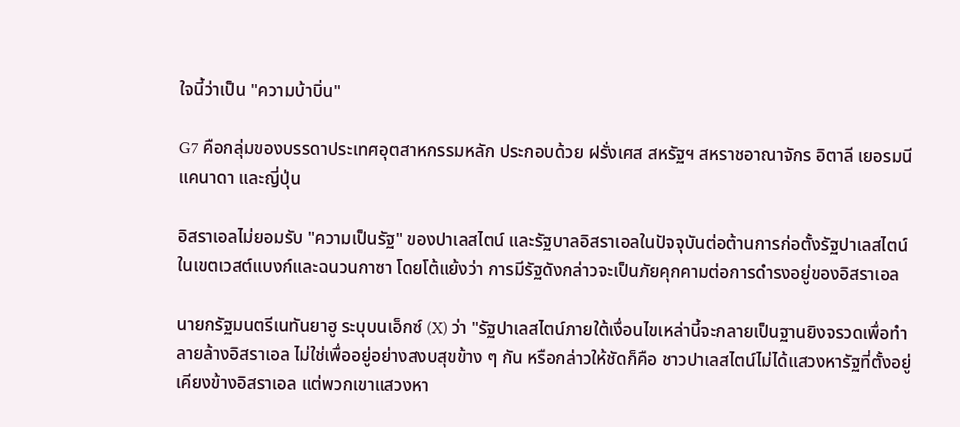ใจนี้ว่าเป็น "ความบ้าบิ่น"

G7 คือกลุ่มของบรรดาประเทศอุตสาหกรรมหลัก ประกอบด้วย ฝรั่งเศส สหรัฐฯ สหราชอาณาจักร อิตาลี เยอรมนี แคนาดา และญี่ปุ่น

อิสราเอลไม่ยอมรับ "ความเป็นรัฐ" ของปาเลสไตน์ และรัฐบาลอิสราเอลในปัจจุบันต่อต้านการก่อตั้งรัฐปาเลสไตน์ในเขตเวสต์แบงก์และฉนวนกาซา โดยโต้แย้งว่า การมีรัฐดังกล่าวจะเป็นภัยคุกคามต่อการดำรงอยู่ของอิสราเอล

นายกรัฐมนตรีเนทันยาฮู ระบุบนเอ็กซ์ (X) ว่า "รัฐปาเลสไตน์ภายใต้เงื่อนไขเหล่านี้จะกลายเป็นฐานยิงจรวดเพื่อทำลายล้างอิสราเอล ไม่ใช่เพื่ออยู่อย่างสงบสุขข้าง ๆ กัน หรือกล่าวให้ชัดก็คือ ชาวปาเลสไตน์ไม่ได้แสวงหารัฐที่ตั้งอยู่เคียงข้างอิสราเอล แต่พวกเขาแสวงหา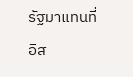รัฐมาแทนที่อิส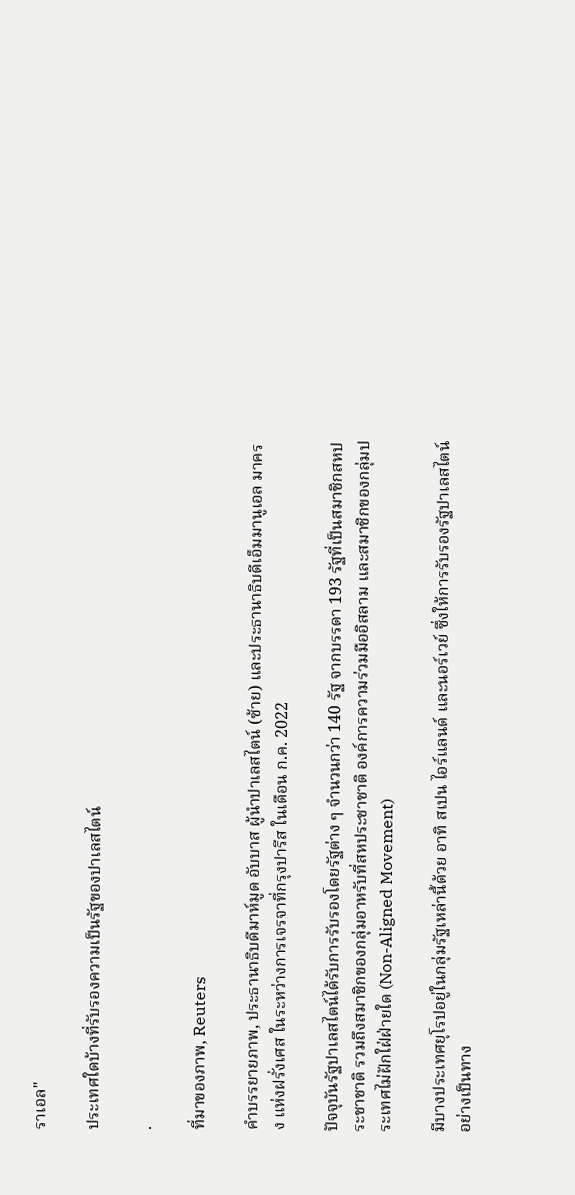ราเอล"

ประเทศใดบ้างที่รับรองความเป็นรัฐของปาเลสไตน์

.

ที่มาของภาพ, Reuters

คำบรรยายภาพ, ประธานาธิบดีมาห์มูด อับบาส ผู้นำปาเลสไตน์ (ซ้าย) และประธานาธิบดีเอ็มมานูเอล มาครง แห่งฝรั่งเศส ในระหว่างการเจรจาที่กรุงปารีส ในเดือน ก.ค. 2022

ปัจจุบันรัฐปาเลสไตน์ได้รับการรับรองโดยรัฐต่าง ๆ จำนวนกว่า 140 รัฐ จากบรรดา 193 รัฐที่เป็นสมาชิกสหประชาชาติ รวมถึงสมาชิกของกลุ่มอาหรับที่สหประชาชาติ องค์การความร่วมมืออิสลาม และสมาชิกของกลุ่มประเทศไม่ฝักใฝ่ฝ่ายใด (Non-Aligned Movement)

มีบางประเทศยุโรปอยู่ในกลุ่มรัฐเหล่านี้ด้วย อาทิ สเปน ไอร์แลนด์ และนอร์เวย์ ซึ่งให้การรับรองรัฐปาเลสไตน์อย่างเป็นทาง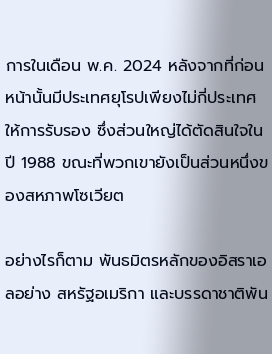การในเดือน พ.ค. 2024 หลังจากที่ก่อนหน้านั้นมีประเทศยุโรปเพียงไม่กี่ประเทศให้การรับรอง ซึ่งส่วนใหญ่ได้ตัดสินใจในปี 1988 ขณะที่พวกเขายังเป็นส่วนหนึ่งของสหภาพโซเวียต

อย่างไรก็ตาม พันธมิตรหลักของอิสราเอลอย่าง สหรัฐอเมริกา และบรรดาชาติพัน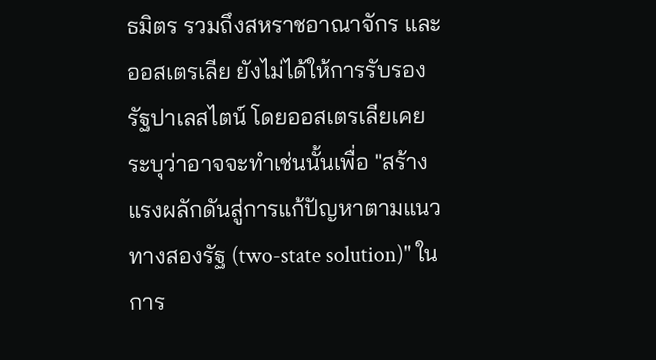ธมิตร รวมถึงสหราชอาณาจักร และออสเตรเลีย ยังไม่ได้ให้การรับรองรัฐปาเลสไตน์ โดยออสเตรเลียเคยระบุว่าอาจจะทำเช่นนั้นเพื่อ "สร้างแรงผลักดันสู่การแก้ปัญหาตามแนวทางสองรัฐ (two-state solution)" ในการ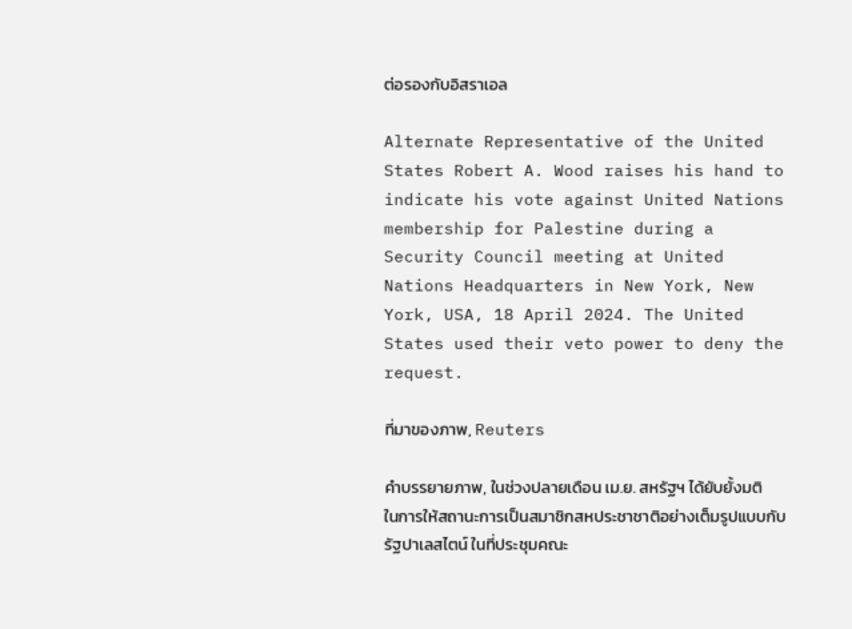ต่อรองกับอิสราเอล

Alternate Representative of the United States Robert A. Wood raises his hand to indicate his vote against United Nations membership for Palestine during a Security Council meeting at United Nations Headquarters in New York, New York, USA, 18 April 2024. The United States used their veto power to deny the request.

ที่มาของภาพ, Reuters

คำบรรยายภาพ, ในช่วงปลายเดือน เม.ย. สหรัฐฯ ได้ยับยั้งมติในการให้สถานะการเป็นสมาชิกสหประชาชาติอย่างเต็มรูปแบบกับรัฐปาเลสไตน์ ในที่ประชุมคณะ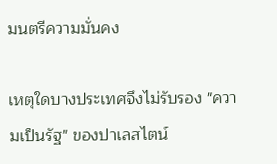มนตรีความมั่นคง

เหตุใดบางประเทศจึงไม่รับรอง "ความเป็นรัฐ" ของปาเลสไตน์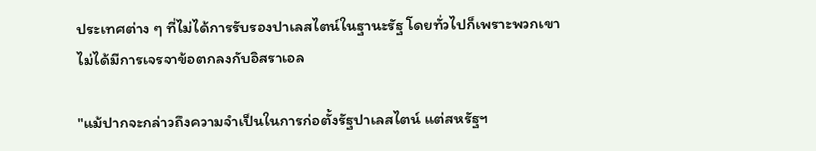ประเทศต่าง ๆ ที่ไม่ได้การรับรองปาเลสไตน์ในฐานะรัฐ โดยทั่วไปก็เพราะพวกเขาไม่ได้มีการเจรจาข้อตกลงกับอิสราเอล

"แม้ปากจะกล่าวถึงความจำเป็นในการก่อตั้งรัฐปาเลสไตน์ แต่สหรัฐฯ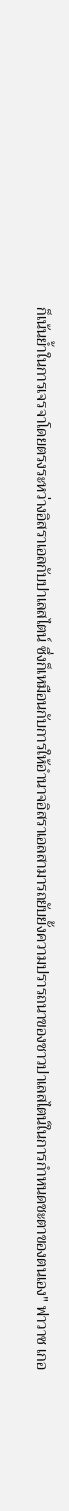ก็เน้นย้ำในการเจรจาโดยตรงระหว่างอิสราเอลกับปาเลสไตน์ ซึ่งก็เหมือนกับการให้อำนาจอิสราเอลสามารถยับยั้งความปรารถนาของชาวปาเลสไตน์ในการกำหนดชะตาของตนเอง" ฟาวาซ เกอ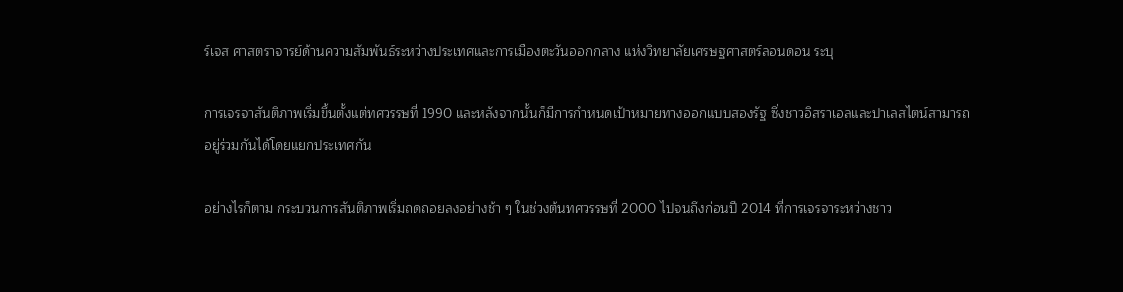ร์เจส ศาสตราจารย์ด้านความสัมพันธ์ระหว่างประเทศและการเมืองตะวันออกกลาง แห่งวิทยาลัยเศรษฐศาสตร์ลอนดอน ระบุ

การเจรจาสันติภาพเริ่มขึ้นตั้งแต่ทศวรรษที่ 1990 และหลังจากนั้นก็มีการกำหนดเป้าหมายทางออกแบบสองรัฐ ซึ่งชาวอิสราเอลและปาเลสไตน์สามารถอยู่ร่วมกันได้โดยแยกประเทศกัน

อย่างไรก็ตาม กระบวนการสันติภาพเริ่มถดถอยลงอย่างช้า ๆ ในช่วงต้นทศวรรษที่ 2000 ไปจนถึงก่อนปี 2014 ที่การเจรจาระหว่างชาว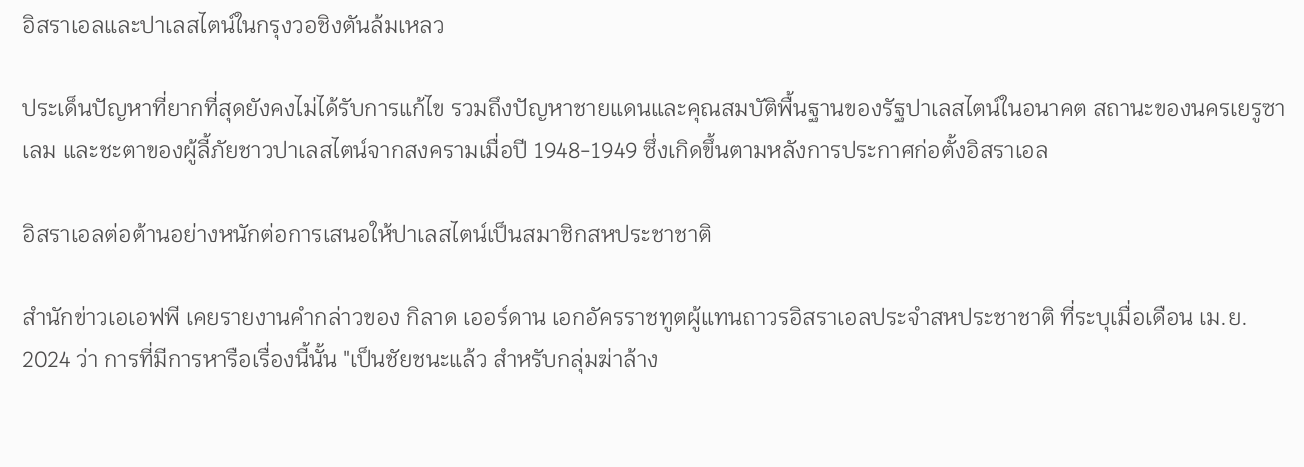อิสราเอลและปาเลสไตน์ในกรุงวอชิงตันล้มเหลว

ประเด็นปัญหาที่ยากที่สุดยังคงไม่ได้รับการแก้ไข รวมถึงปัญหาชายแดนและคุณสมบัติพื้นฐานของรัฐปาเลสไตน์ในอนาคต สถานะของนครเยรูซาเลม และชะตาของผู้ลี้ภัยชาวปาเลสไตน์จากสงครามเมื่อปี 1948-1949 ซึ่งเกิดขึ้นตามหลังการประกาศก่อตั้งอิสราเอล

อิสราเอลต่อต้านอย่างหนักต่อการเสนอให้ปาเลสไตน์เป็นสมาชิกสหประชาชาติ

สำนักข่าวเอเอฟพี เคยรายงานคำกล่าวของ กิลาด เออร์ดาน เอกอัครราชทูตผู้แทนถาวรอิสราเอลประจำสหประชาชาติ ที่ระบุเมื่อเดือน เม.ย. 2024 ว่า การที่มีการหารือเรื่องนี้นั้น "เป็นชัยชนะแล้ว สำหรับกลุ่มฆ่าล้าง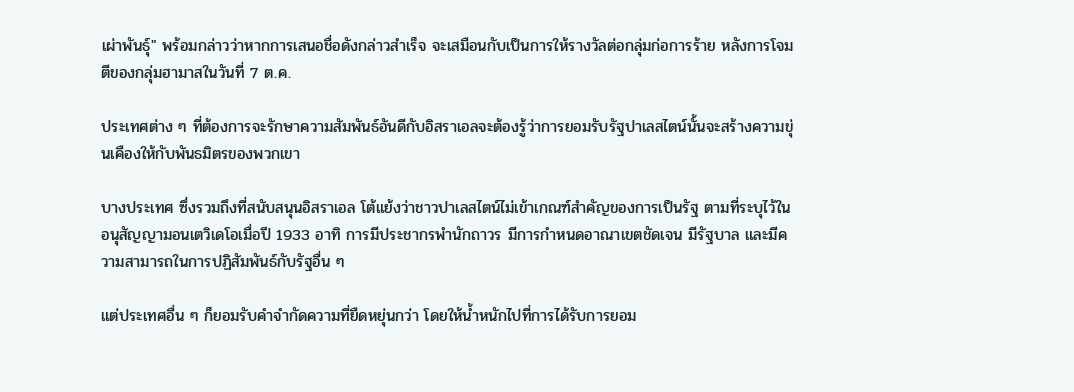เผ่าพันธุ์" พร้อมกล่าวว่าหากการเสนอชื่อดังกล่าวสำเร็จ จะเสมือนกับเป็นการให้รางวัลต่อกลุ่มก่อการร้าย หลังการโจมตีของกลุ่มฮามาสในวันที่ 7 ต.ค.

ประเทศต่าง ๆ ที่ต้องการจะรักษาความสัมพันธ์อันดีกับอิสราเอลจะต้องรู้ว่าการยอมรับรัฐปาเลสไตน์นั้นจะสร้างความขุ่นเคืองให้กับพันธมิตรของพวกเขา

บางประเทศ ซึ่งรวมถึงที่สนับสนุนอิสราเอล โต้แย้งว่าชาวปาเลสไตน์ไม่เข้าเกณฑ์สำคัญของการเป็นรัฐ ตามที่ระบุไว้ในอนุสัญญามอนเตวิเดโอเมื่อปี 1933 อาทิ การมีประชากรพำนักถาวร มีการกำหนดอาณาเขตชัดเจน มีรัฐบาล และมีความสามารถในการปฏิสัมพันธ์กับรัฐอื่น ๆ

แต่ประเทศอื่น ๆ ก็ยอมรับคำจำกัดความที่ยืดหยุ่นกว่า โดยให้น้ำหนักไปที่การได้รับการยอม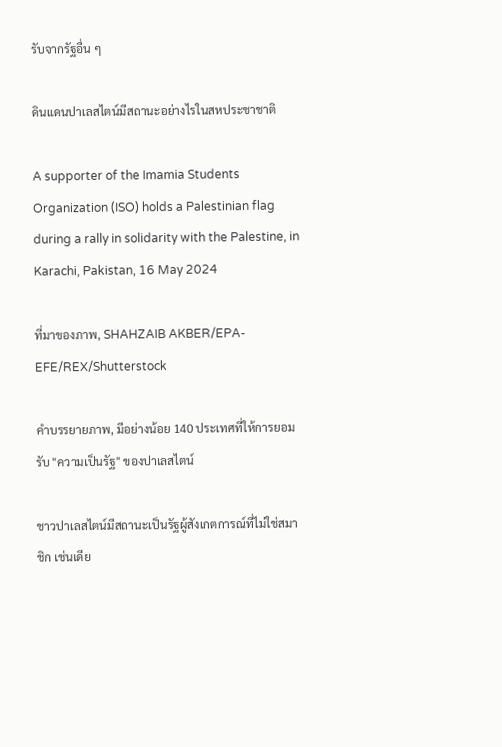รับจากรัฐอื่น ๆ

ดินแดนปาเลสไตน์มีสถานะอย่างไรในสหประชาชาติ

A supporter of the Imamia Students Organization (ISO) holds a Palestinian flag during a rally in solidarity with the Palestine, in Karachi, Pakistan, 16 May 2024

ที่มาของภาพ, SHAHZAIB AKBER/EPA-EFE/REX/Shutterstock

คำบรรยายภาพ, มีอย่างน้อย 140 ประเทศที่ให้การยอมรับ "ความเป็นรัฐ" ของปาเลสไตน์

ชาวปาเลสไตน์มีสถานะเป็นรัฐผู้สังเกตการณ์ที่ไม่ใช่สมาชิก เช่นเดีย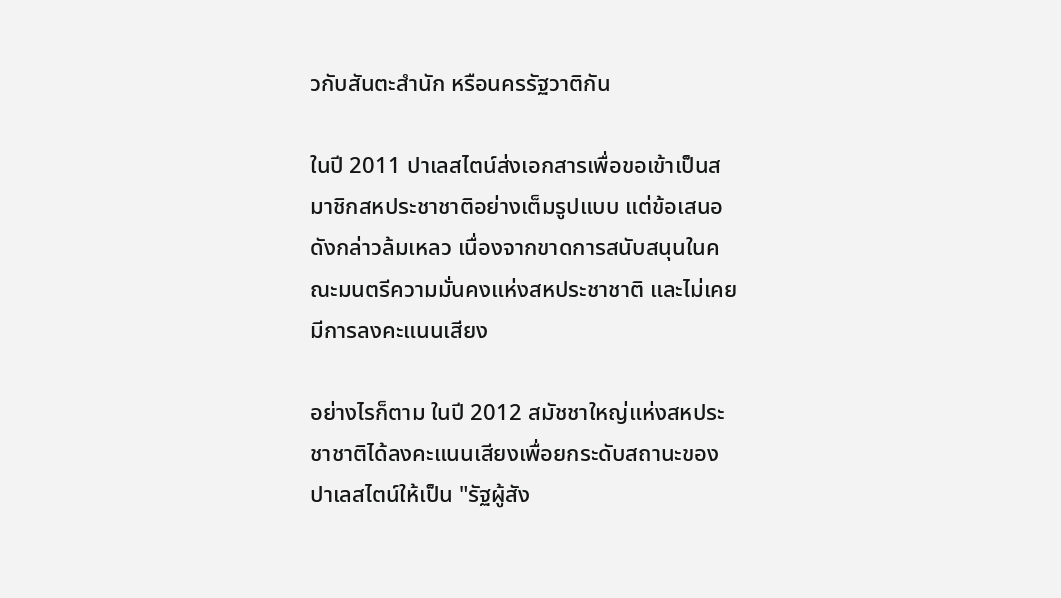วกับสันตะสำนัก หรือนครรัฐวาติกัน

ในปี 2011 ปาเลสไตน์ส่งเอกสารเพื่อขอเข้าเป็นสมาชิกสหประชาชาติอย่างเต็มรูปแบบ แต่ข้อเสนอดังกล่าวล้มเหลว เนื่องจากขาดการสนับสนุนในคณะมนตรีความมั่นคงแห่งสหประชาชาติ และไม่เคยมีการลงคะแนนเสียง

อย่างไรก็ตาม ในปี 2012 สมัชชาใหญ่แห่งสหประชาชาติได้ลงคะแนนเสียงเพื่อยกระดับสถานะของปาเลสไตน์ให้เป็น "รัฐผู้สัง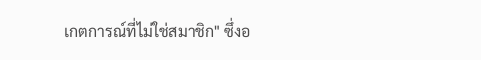เกตการณ์ที่ไม่ใช่สมาชิก" ซึ่งอ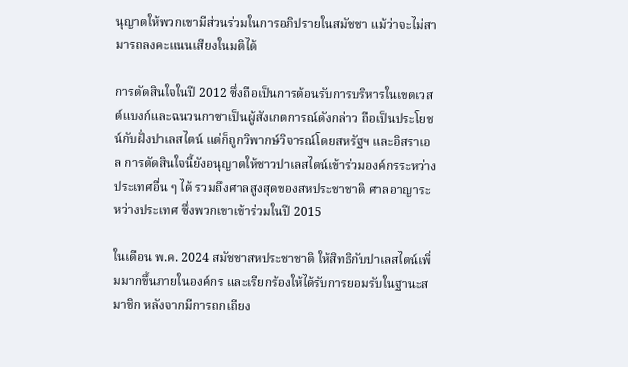นุญาตให้พวกเขามีส่วนร่วมในการอภิปรายในสมัชชา แม้ว่าจะไม่สามารถลงคะแนนเสียงในมติได้

การตัดสินใจในปี 2012 ซึ่งถือเป็นการต้อนรับการบริหารในเขตเวสต์แบงก์และฉนวนกาซาเป็นผู้สังเกตการณ์ดังกล่าว ถือเป็นประโยชน์กับฝั่งปาเลสไตน์ แต่ก็ถูกวิพากษ์วิจารณ์โดยสหรัฐฯ และอิสราเอล การตัดสินใจนี้ยังอนุญาตให้ชาวปาเลสไตน์เข้าร่วมองค์กรระหว่างประเทศอื่น ๆ ได้ รวมถึงศาลสูงสุดของสหประชาชาติ ศาลอาญาระหว่างประเทศ ซึ่งพวกเขาเข้าร่วมในปี 2015

ในเดือน พ.ค. 2024 สมัชชาสหประชาชาติ ให้สิทธิกับปาเลสไตน์เพิ่มมากขึ้นภายในองค์กร และเรียกร้องให้ได้รับการยอมรับในฐานะสมาชิก หลังจากมีการถกเถียง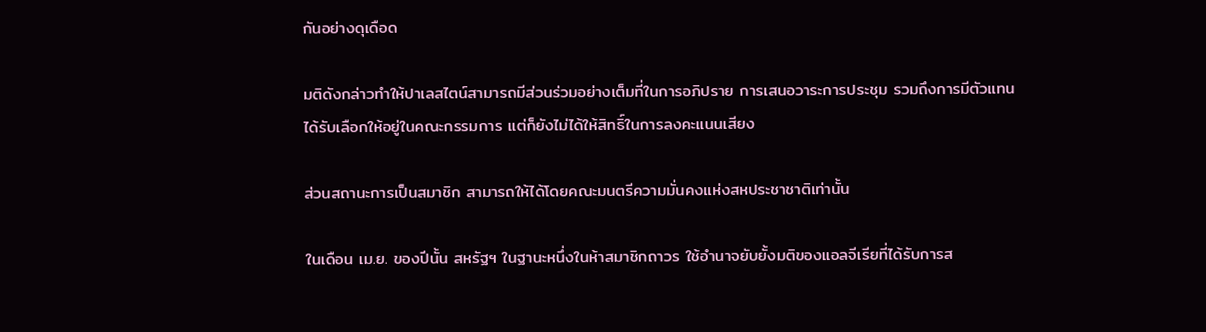กันอย่างดุเดือด

มติดังกล่าวทำให้ปาเลสไตน์สามารถมีส่วนร่วมอย่างเต็มที่ในการอภิปราย การเสนอวาระการประชุม รวมถึงการมีตัวแทนได้รับเลือกให้อยู่ในคณะกรรมการ แต่ก็ยังไม่ได้ให้สิทธิ์ในการลงคะแนนเสียง

ส่วนสถานะการเป็นสมาชิก สามารถให้ได้โดยคณะมนตรีความมั่นคงแห่งสหประชาชาติเท่านั้น

ในเดือน เม.ย. ของปีนั้น สหรัฐฯ ในฐานะหนึ่งในห้าสมาชิกถาวร ใช้อำนาจยับยั้งมติของแอลจีเรียที่ได้รับการส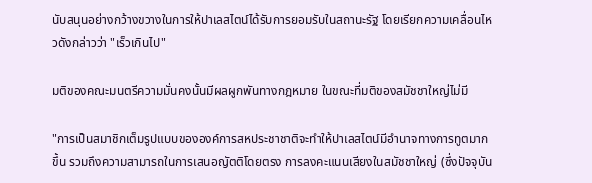นับสนุนอย่างกว้างขวางในการให้ปาเลสไตน์ได้รับการยอมรับในสถานะรัฐ โดยเรียกความเคลื่อนไหวดังกล่าวว่า "เร็วเกินไป"

มติของคณะมนตรีความมั่นคงนั้นมีผลผูกพันทางกฎหมาย ในขณะที่มติของสมัชชาใหญ่ไม่มี

"การเป็นสมาชิกเต็มรูปแบบขององค์การสหประชาชาติจะทำให้ปาเลสไตน์มีอำนาจทางการทูตมากขึ้น รวมถึงความสามารถในการเสนอญัตติโดยตรง การลงคะแนนเสียงในสมัชชาใหญ่ (ซึ่งปัจจุบัน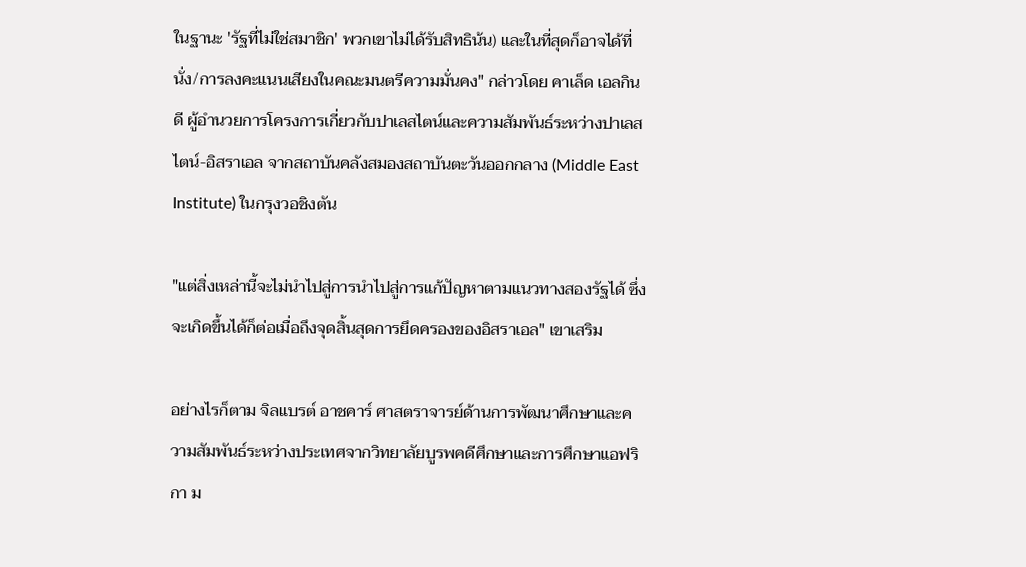ในฐานะ 'รัฐที่ไม่ใช่สมาชิก' พวกเขาไม่ได้รับสิทธิน้น) และในที่สุดก็อาจได้ที่นั่ง/การลงคะแนนเสียงในคณะมนตรีความมั่นคง" กล่าวโดย คาเล็ด เอลกินดี ผู้อำนวยการโครงการเกี่ยวกับปาเลสไตน์และความสัมพันธ์ระหว่างปาเลสไตน์-อิสราเอล จากสถาบันคลังสมองสถาบันตะวันออกกลาง (Middle East Institute) ในกรุงวอชิงตัน

"แต่สิ่งเหล่านี้จะไม่นำไปสู่การนำไปสู่การแก้ปัญหาตามแนวทางสองรัฐได้ ซึ่งจะเกิดขึ้นได้ก็ต่อเมื่อถึงจุดสิ้นสุดการยึดครองของอิสราเอล" เขาเสริม

อย่างไรก็ตาม จิลแบรต์ อาชคาร์ ศาสตราจารย์ด้านการพัฒนาศึกษาและความสัมพันธ์ระหว่างประเทศจากวิทยาลัยบูรพคดีศึกษาและการศึกษาแอฟริกา ม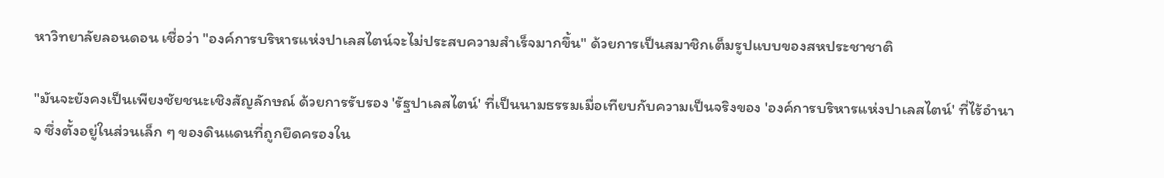หาวิทยาลัยลอนดอน เชื่อว่า "องค์การบริหารแห่งปาเลสไตน์จะไม่ประสบความสำเร็จมากขึ้น" ด้วยการเป็นสมาชิกเต็มรูปแบบของสหประชาชาติ

"มันจะยังคงเป็นเพียงชัยชนะเชิงสัญลักษณ์ ด้วยการรับรอง 'รัฐปาเลสไตน์' ที่เป็นนามธรรมเมื่อเทียบกับความเป็นจริงของ 'องค์การบริหารแห่งปาเลสไตน์' ที่ไร้อำนาจ ซึ่งตั้งอยู่ในส่วนเล็ก ๆ ของดินแดนที่ถูกยึดครองใน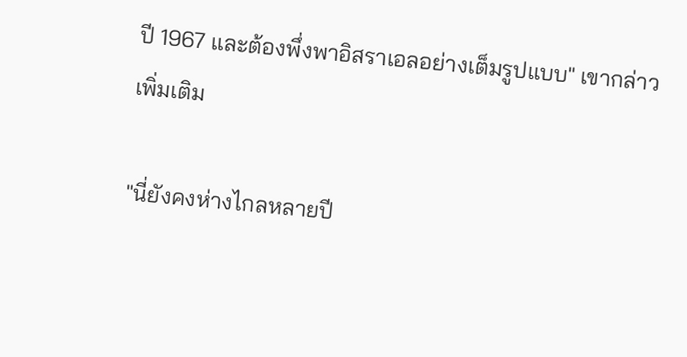ปี 1967 และต้องพึ่งพาอิสราเอลอย่างเต็มรูปแบบ" เขากล่าวเพิ่มเติม

"นี่ยังคงห่างไกลหลายปี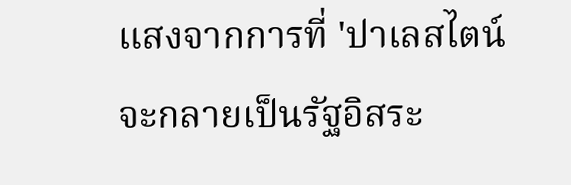แสงจากการที่ 'ปาเลสไตน์จะกลายเป็นรัฐอิสระ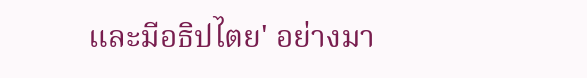และมีอธิปไตย' อย่างมา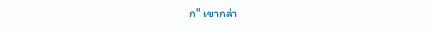ก" เขากล่า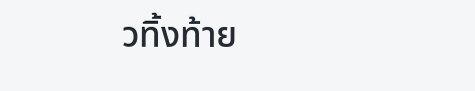วทิ้งท้าย